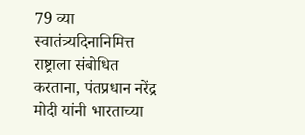79 व्या स्वातंत्र्यदिनानिमित्त राष्ट्राला संबोधित करताना, पंतप्रधान नरेंद्र मोदी यांनी भारताच्या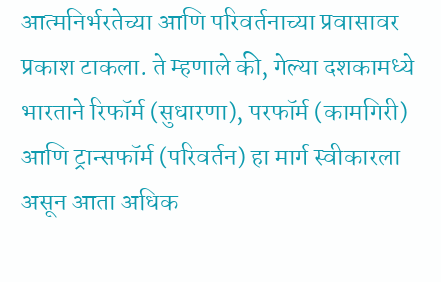आत्मनिर्भरतेच्या आणि परिवर्तनाच्या प्रवासावर प्रकाश टाकला. ते म्हणाले की, गेल्या दशकामध्‍ये भारताने रिफॉर्म (सुधारणा), परफॉर्म (कामगिरी) आणि ट्रान्सफॉर्म (परिवर्तन) हा मार्ग स्वीकारला असून आता अधिक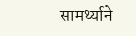सामर्थ्याने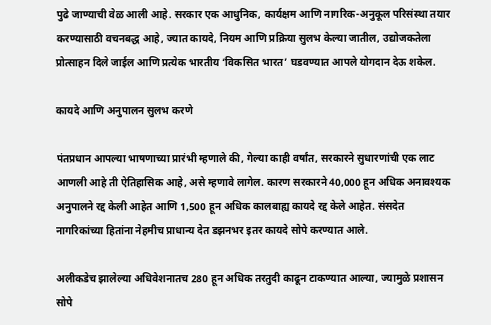पुढे जाण्याची वेळ आली आहे. सरकार एक आधुनिक, कार्यक्षम आणि नागरिक-अनुकूल परिसंस्था तयार करण्यासाठी वचनबद्ध आहे, ज्यात कायदे, नियम आणि प्रक्रिया सुलभ केल्या जातील, उद्योजकतेला प्रोत्साहन दिले जाईल आणि प्रत्येक भारतीय ‘विकसित भारत’ घडवण्यात आपले योगदान देऊ शकेल.

कायदे आणि अनुपालन सुलभ करणे

पंतप्रधान आपल्या भाषणाच्या प्रारंभी म्हणाले की, गेल्या काही वर्षांत, सरकारने सुधारणांची एक लाट आणली आहे ती ऐतिहासिक आहे, असे म्हणावे लागेल. कारण सरकारने 40,000 हून अधिक अनावश्यक अनुपालने रद्द केली आहेत आणि 1,500 हून अधिक कालबाह्य कायदे रद्द केले आहेत. संसदेत नागरिकांच्या हितांना नेहमीच प्राधान्य देत डझनभर इतर कायदे सोपे करण्यात आले.

अलीकडेच झालेल्या अधिवेशनातच 280 हून अधिक तरतुदी काढून टाकण्यात आल्या, ज्यामुळे प्रशासन सोपे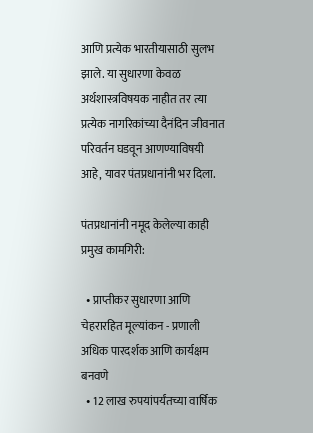आणि प्रत्येक भारतीयासाठी सुलभ झाले. या सुधारणा केवळ अर्थशास्त्रविषयक नाहीत तर त्या प्रत्येक नागरिकांच्या दैनंदिन जीवनात परिवर्तन घडवून आणण्याविषयी आहे, यावर पंतप्रधानांनी भर दिला.

पंतप्रधानांनी नमूद केलेल्या काही प्रमुख कामगिरी:

  • प्राप्तीकर सुधारणा आणि चेहरारहित मूल्यांकन - प्रणाली अधिक पारदर्शक आणि कार्यक्षम बनवणे
  • 12 लाख रुपयांपर्यंतच्या वार्षिक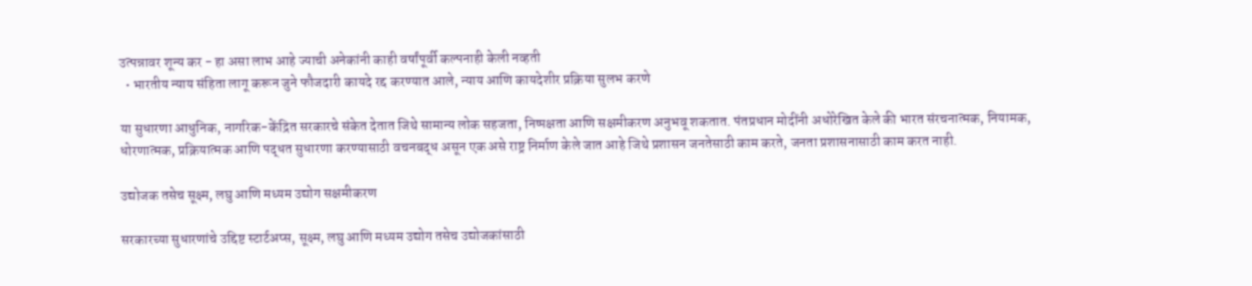उत्पन्नावर शून्य कर - हा असा लाभ आहे ज्याची अनेकांनी काही वर्षांपूर्वी कल्पनाही केली नव्हती
  • भारतीय न्याय संहिता लागू करून जुने फौजदारी कायदे रद्द करण्यात आले, न्याय आणि कायदेशीर प्रक्रिया सुलभ करणे

या सुधारणा आधुनिक, नागरिक-केंद्रित सरकारचे संकेत देतात जिथे सामान्य लोक सहजता, निष्पक्षता आणि सक्षमीकरण अनुभवू शकतात. पंतप्रधान मोदींनी अधोरेखित केले की भारत संरचनात्मक, नियामक, धोरणात्मक, प्रक्रियात्मक आणि पद्धत सुधारणा करण्यासाठी वचनबद्ध असून एक असे राष्ट्र निर्माण केले जात आहे जिथे प्रशासन जनतेसाठी काम करते, जनता प्रशासनासाठी काम करत नाही.

उद्योजक तसेच सूक्ष्म, लघु आणि मध्यम उद्योग सक्षमीकरण

सरकारच्या सुधारणांचे उद्दिष्ट स्टार्टअप्स, सूक्ष्म, लघु आणि मध्यम उद्योग तसेच उद्योजकांसाठी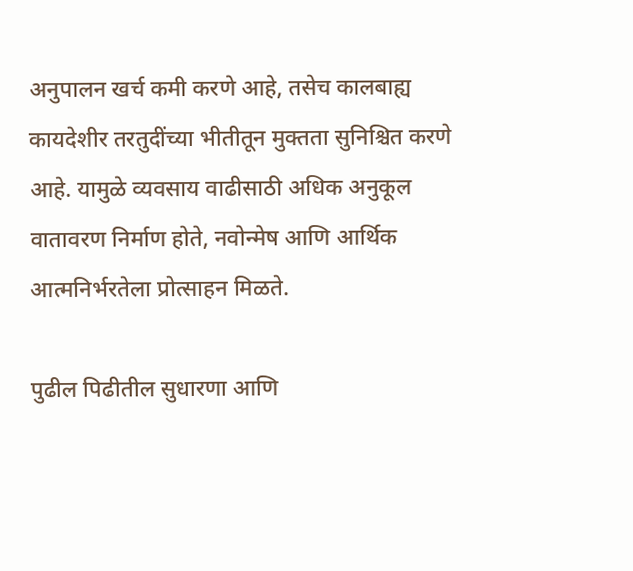अनुपालन खर्च कमी करणे आहे, तसेच कालबाह्य कायदेशीर तरतुदींच्या भीतीतून मुक्तता सुनिश्चित करणे आहे. यामुळे व्यवसाय वाढीसाठी अधिक अनुकूल वातावरण निर्माण होते, नवोन्मेष आणि आर्थिक आत्मनिर्भरतेला प्रोत्साहन मिळते.

पुढील पिढीतील सुधारणा आणि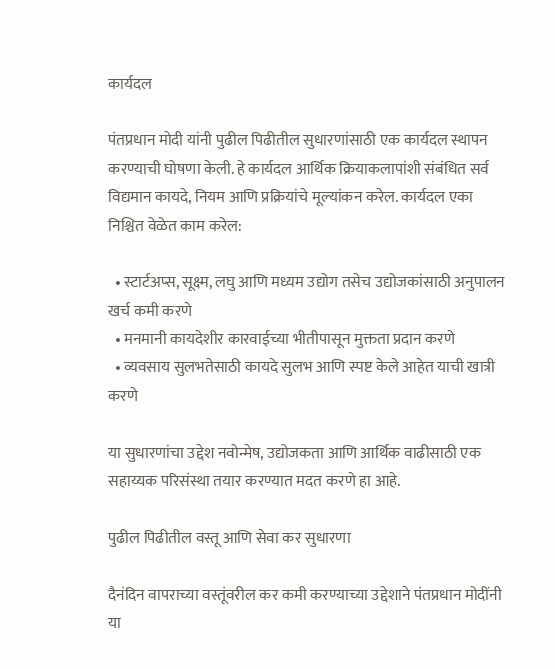कार्यदल

पंतप्रधान मोदी यांनी पुढील पिढीतील सुधारणांसाठी एक कार्यदल स्थापन करण्याची घोषणा केली. हे कार्यदल आर्थिक क्रियाकलापांशी संबंधित सर्व विद्यमान कायदे, नियम आणि प्रक्रियांचे मूल्यांकन करेल. कार्यदल एका निश्चित वेळेत काम करेल:

  • स्टार्टअप्स, सूक्ष्म, लघु आणि मध्यम उद्योग तसेच उद्योजकांसाठी अनुपालन खर्च कमी करणे
  • मनमानी कायदेशीर कारवाईच्या भीतीपासून मुक्तता प्रदान करणे
  • व्यवसाय सुलभतेसाठी कायदे सुलभ आणि स्पष्ट केले आहेत याची खात्री करणे

या सुधारणांचा उद्देश नवोन्मेष, उद्योजकता आणि आर्थिक वाढीसाठी एक सहाय्यक परिसंस्था तयार करण्यात मदत करणे हा आहे.

पुढील पिढीतील वस्तू आणि सेवा कर सुधारणा

दैनंदिन वापराच्या वस्तूंवरील कर कमी करण्याच्या उद्देशाने पंतप्रधान मोदींनी या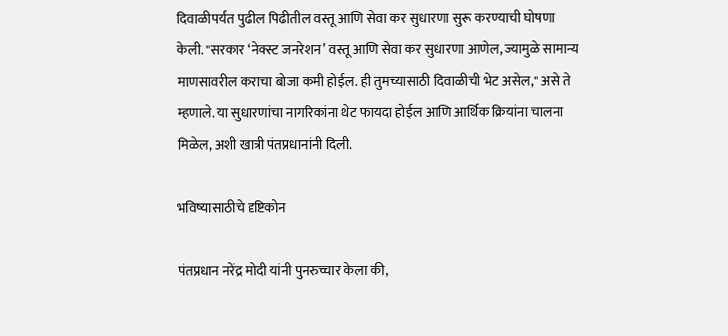दिवाळीपर्यंत पुढील पिढीतील वस्तू आणि सेवा कर सुधारणा सुरू करण्याची घोषणा केली. "सरकार ‘नेक्स्ट जनरेशन’ वस्तू आणि सेवा कर सुधारणा आणेल, ज्यामुळे सामान्य माणसावरील कराचा बोजा कमी होईल. ही तुमच्यासाठी दिवाळीची भेट असेल," असे ते म्हणाले. या सुधारणांचा नागरिकांना थेट फायदा होईल आणि आर्थिक क्रियांना चालना मिळेल, अशी खात्री पंतप्रधानांनी दिली.

भविष्यासाठीचे दृष्टिकोन

पंतप्रधान नरेंद्र मोदी यांनी पुनरुच्चार केला की,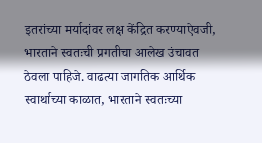इतरांच्या मर्यादांवर लक्ष केंद्रित करण्याऐवजी, भारताने स्वतःची प्रगतीचा आलेख उंचावत ठेवला पाहिजे. वाढत्या जागतिक आर्थिक स्वार्थाच्या काळात, भारताने स्वतःच्या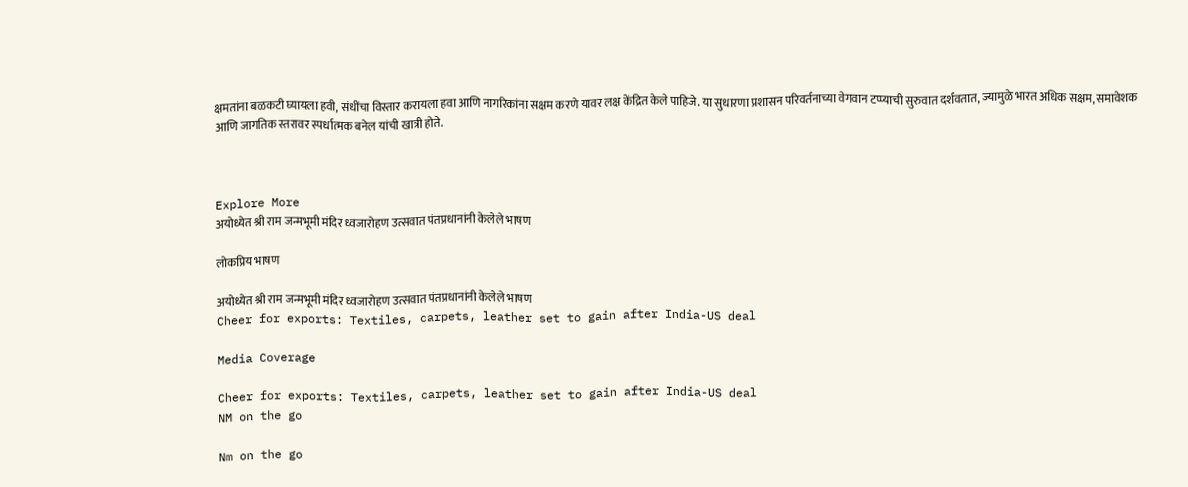क्षमतांना बळकटी घ्यायला हवी, संधींचा विस्तार करायला हवा आणि नागरिकांना सक्षम करणे यावर लक्ष केंद्रित केले पाहिजे. या सुधारणा प्रशासन परिवर्तनाच्या वेगवान टप्प्याची सुरुवात दर्शवतात, ज्यामुळे भारत अधिक सक्षम, समावेशक आणि जागतिक स्तरावर स्पर्धात्मक बनेल यांची खात्री होते.



Explore More
अयोध्येत श्री राम जन्मभूमी मंदिर ध्वजारोहण उत्सवात पंतप्रधानांनी केलेले भाषण

लोकप्रिय भाषण

अयोध्येत श्री राम जन्मभूमी मंदिर ध्वजारोहण उत्सवात पंतप्रधानांनी केलेले भाषण
Cheer for exports: Textiles, carpets, leather set to gain after India-US deal

Media Coverage

Cheer for exports: Textiles, carpets, leather set to gain after India-US deal
NM on the go

Nm on the go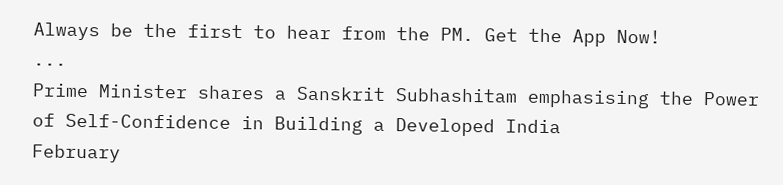Always be the first to hear from the PM. Get the App Now!
...
Prime Minister shares a Sanskrit Subhashitam emphasising the Power of Self-Confidence in Building a Developed India
February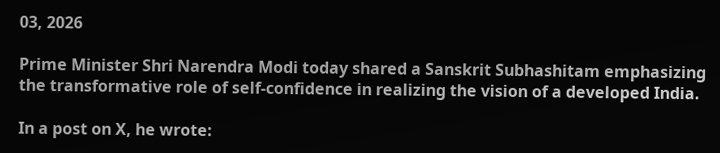03, 2026

Prime Minister Shri Narendra Modi today shared a Sanskrit Subhashitam emphasizing the transformative role of self-confidence in realizing the vision of a developed India.

In a post on X, he wrote: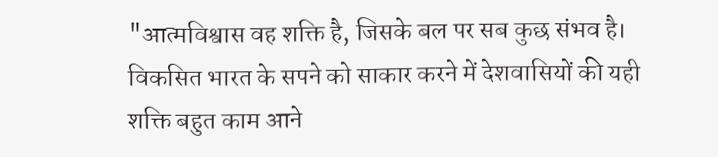"आत्मविश्वास वह शक्ति है, जिसके बल पर सब कुछ संभव है। विकसित भारत के सपने को साकार करने में देशवासियों की यही शक्ति बहुत काम आने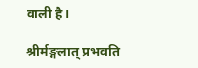वाली है।

श्रीर्मङ्गलात् प्रभवति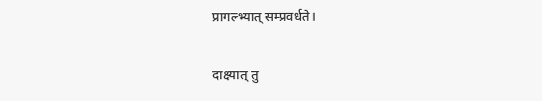प्रागल्भ्यात् सम्प्रवर्धते।

दाक्ष्यात् तु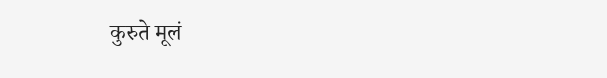कुरुते मूलं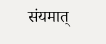संयमात्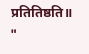प्रतितिष्ठति॥ "